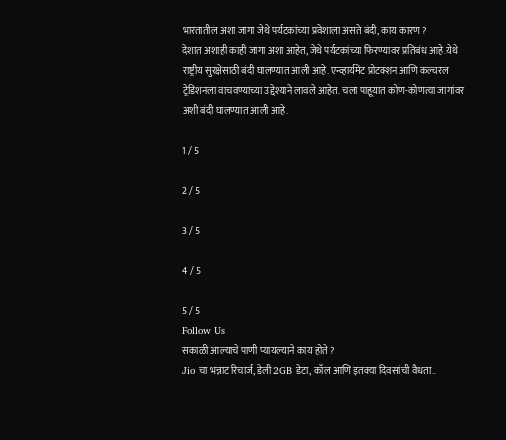भारतातील अशा जागा जेथे पर्यटकांच्या प्रवेशाला असते बंदी, काय कारण ?
देशात अशाही काही जागा अशा आहेत, जेथे पर्यटकांच्या फिरण्यावर प्रतिबंध आहे.येथे राष्ट्रीय सुरक्षेसाठी बंदी घालण्यात आली आहे. एन्व्हार्यमेंट प्रोटक्शन आणि कल्चरल ट्रेडिशनला वाचवण्याच्या उद्देश्याने लावले आहेत. चला पाहूयात कोण-कोणत्या जागांवर अशी बंदी घालण्यात आली आहे.

1 / 5

2 / 5

3 / 5

4 / 5

5 / 5
Follow Us
सकाळी आल्याचे पाणी प्यायल्याने काय होते ?
Jio चा भन्नाट रिचार्ज, डेली 2GB डेटा, कॉल आणि इतक्या दिवसांची वैधता..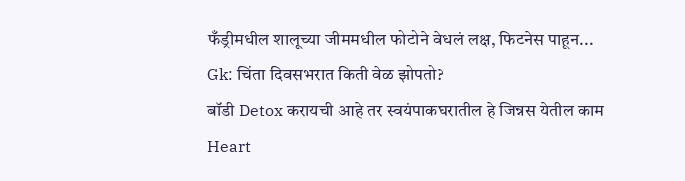फँड्रीमधील शालूच्या जीममधील फोटोने वेधलं लक्ष, फिटनेस पाहून...
Gk: चिंता दिवसभरात किती वेळ झोपतो?
बॉडी Detox करायची आहे तर स्वयंपाकघरातील हे जिन्नस येतील काम
Heart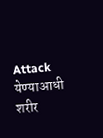Attack येण्याआधी शरीर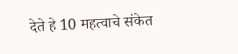देते हे 10 महत्वाचे संकेत